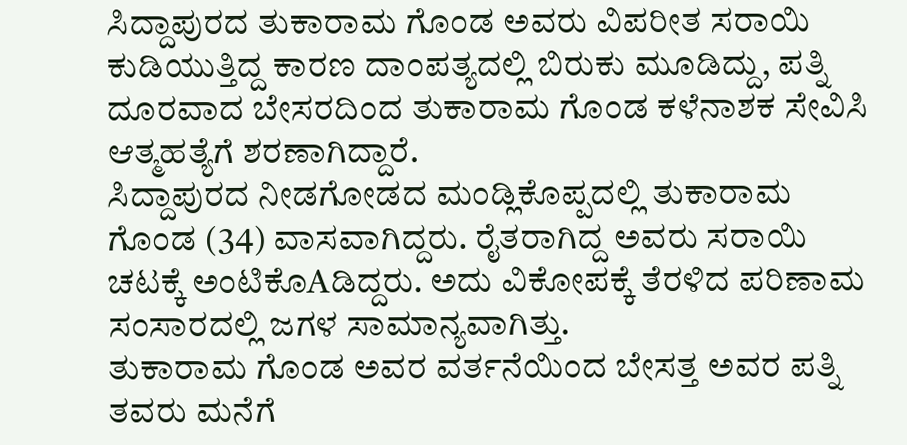ಸಿದ್ದಾಪುರದ ತುಕಾರಾಮ ಗೊಂಡ ಅವರು ವಿಪರೀತ ಸರಾಯಿ ಕುಡಿಯುತ್ತಿದ್ದ ಕಾರಣ ದಾಂಪತ್ಯದಲ್ಲಿ ಬಿರುಕು ಮೂಡಿದ್ದು, ಪತ್ನಿ ದೂರವಾದ ಬೇಸರದಿಂದ ತುಕಾರಾಮ ಗೊಂಡ ಕಳೆನಾಶಕ ಸೇವಿಸಿ ಆತ್ಮಹತ್ಯೆಗೆ ಶರಣಾಗಿದ್ದಾರೆ.
ಸಿದ್ದಾಪುರದ ನೀಡಗೋಡದ ಮಂಡ್ಲಿಕೊಪ್ಪದಲ್ಲಿ ತುಕಾರಾಮ ಗೊಂಡ (34) ವಾಸವಾಗಿದ್ದರು. ರೈತರಾಗಿದ್ದ ಅವರು ಸರಾಯಿ ಚಟಕ್ಕೆ ಅಂಟಿಕೊAಡಿದ್ದರು. ಅದು ವಿಕೋಪಕ್ಕೆ ತೆರಳಿದ ಪರಿಣಾಮ ಸಂಸಾರದಲ್ಲಿ ಜಗಳ ಸಾಮಾನ್ಯವಾಗಿತ್ತು.
ತುಕಾರಾಮ ಗೊಂಡ ಅವರ ವರ್ತನೆಯಿಂದ ಬೇಸತ್ತ ಅವರ ಪತ್ನಿ ತವರು ಮನೆಗೆ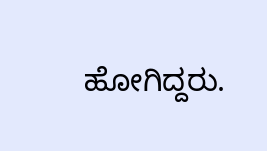ಹೋಗಿದ್ದರು.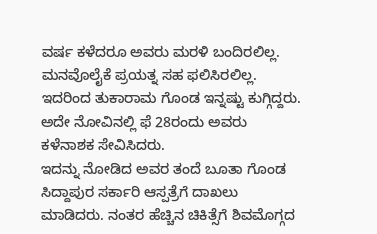ವರ್ಷ ಕಳೆದರೂ ಅವರು ಮರಳಿ ಬಂದಿರಲಿಲ್ಲ. ಮನವೊಲೈಕೆ ಪ್ರಯತ್ನ ಸಹ ಫಲಿಸಿರಲಿಲ್ಲ. ಇದರಿಂದ ತುಕಾರಾಮ ಗೊಂಡ ಇನ್ನಷ್ಟು ಕುಗ್ಗಿದ್ದರು. ಅದೇ ನೋವಿನಲ್ಲಿ ಫೆ 28ರಂದು ಅವರು ಕಳೆನಾಶಕ ಸೇವಿಸಿದರು.
ಇದನ್ನು ನೋಡಿದ ಅವರ ತಂದೆ ಬೂತಾ ಗೊಂಡ ಸಿದ್ದಾಪುರ ಸರ್ಕಾರಿ ಆಸ್ಪತ್ರೆಗೆ ದಾಖಲು ಮಾಡಿದರು. ನಂತರ ಹೆಚ್ಚಿನ ಚಿಕಿತ್ಸೆಗೆ ಶಿವಮೊಗ್ಗದ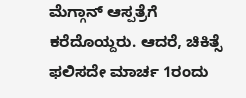ಮೆಗ್ಗಾನ್ ಆಸ್ಪತ್ರೆಗೆ ಕರೆದೊಯ್ದರು. ಆದರೆ, ಚಿಕಿತ್ಸೆ ಫಲಿಸದೇ ಮಾರ್ಚ 1ರಂದು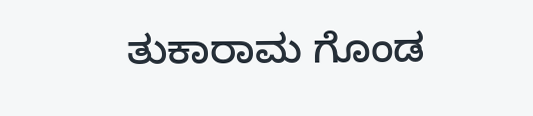ತುಕಾರಾಮ ಗೊಂಡ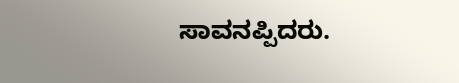ಸಾವನಪ್ಪಿದರು.